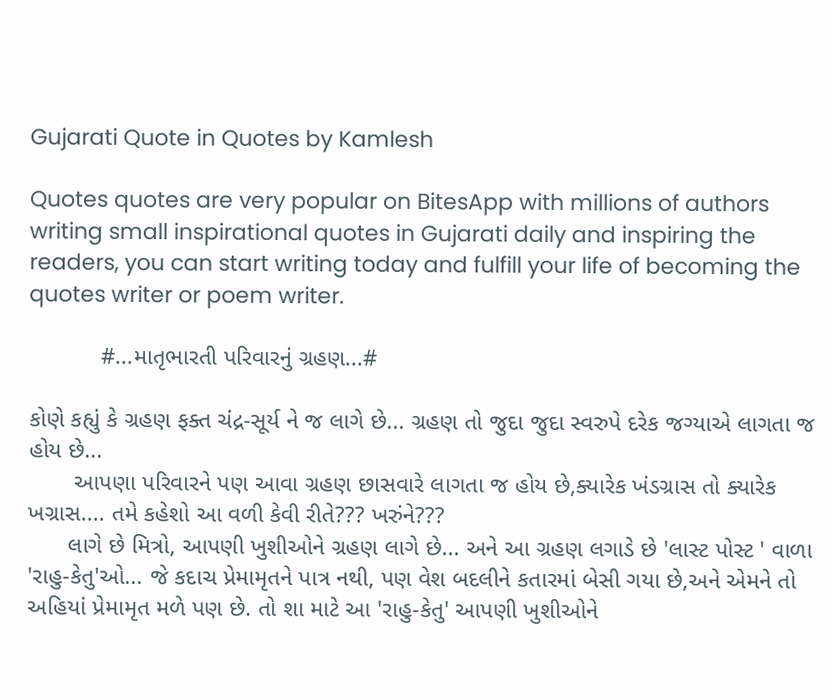Gujarati Quote in Quotes by Kamlesh

Quotes quotes are very popular on BitesApp with millions of authors writing small inspirational quotes in Gujarati daily and inspiring the readers, you can start writing today and fulfill your life of becoming the quotes writer or poem writer.

           #...માતૃભારતી પરિવારનું ગ્રહણ...#

કોણે કહ્યું કે ગ્રહણ ફક્ત ચંદ્ર-સૂર્ય ને જ લાગે છે... ગ્રહણ તો જુદા જુદા સ્વરુપે દરેક જગ્યાએ લાગતા જ હોય છે...
       આપણા પરિવારને પણ આવા ગ્રહણ છાસવારે લાગતા જ હોય છે,ક્યારેક ખંડગ્રાસ તો ક્યારેક ખગ્રાસ.... તમે કહેશો આ વળી કેવી રીતે??? ખરુંને???
      લાગે છે મિત્રો, આપણી ખુશીઓને ગ્રહણ લાગે છે... અને આ ગ્રહણ લગાડે છે 'લાસ્ટ પોસ્ટ ' વાળા 'રાહુ-કેતુ'ઓ... જે કદાચ પ્રેમામૃતને પાત્ર નથી, પણ વેશ બદલીને કતારમાં બેસી ગયા છે,અને એમને તો અહિયાં પ્રેમામૃત મળે પણ છે. તો શા માટે આ 'રાહુ-કેતુ' આપણી ખુશીઓને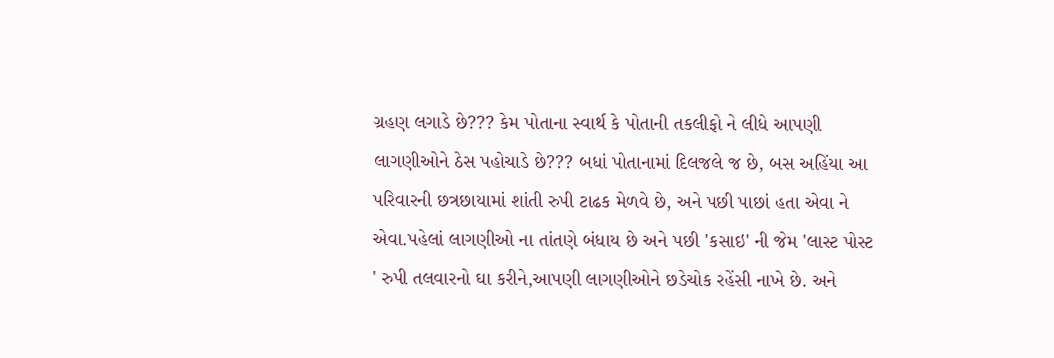ગ્રહણ લગાડે છે??? કેમ પોતાના સ્વાર્થ કે પોતાની તકલીફો ને લીધે આપણી લાગણીઓને ઠેસ પહોચાડે છે??? બધાં પોતાનામાં દિલજલે જ છે, બસ અહિંયા આ પરિવારની છત્રછાયામાં શાંતી રુપી ટાઢક મેળવે છે, અને પછી પાછાં હતા એવા ને એવા.પહેલાં લાગણીઓ ના તાંતણે બંધાય છે અને પછી 'કસાઇ' ની જેમ 'લાસ્ટ પોસ્ટ ' રુપી તલવારનો ઘા કરીને,આપણી લાગણીઓને છડેચોક રહેંસી નાખે છે. અને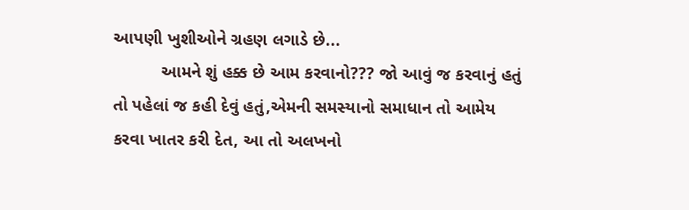આપણી ખુશીઓને ગ્રહણ લગાડે છે...
          આમને શું હક્ક છે આમ કરવાનો??? જો આવું જ કરવાનું હતું તો પહેલાં જ કહી દેવું હતું,એમની સમસ્યાનો સમાધાન તો આમેય કરવા ખાતર કરી દેત, આ તો અલખનો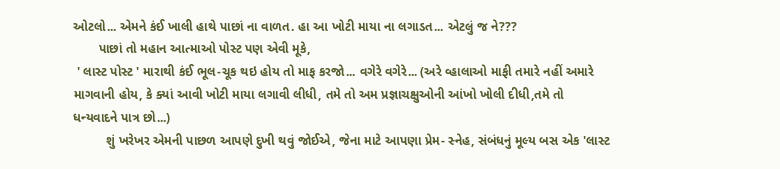ઓટલો... એમને કંઈ ખાલી હાથે પાછાં ના વાળત. હા આ ખોટી માયા ના લગાડત... એટલું જ ને???
       પાછાં તો મહાન આત્માઓ પોસ્ટ પણ એવી મૂકે,
 ' લાસ્ટ પોસ્ટ ' મારાથી કંઈ ભૂલ-ચૂક થઇ હોય તો માફ કરજો... વગેરે વગેરે... (અરે વ્હાલાઓ માફી તમારે નહીં અમારે માગવાની હોય, કે ક્યાં આવી ખોટી માયા લગાવી લીધી, તમે તો અમ પ્રજ્ઞાચક્ષુઓની આંખો ખોલી દીધી,તમે તો ધન્યવાદને પાત્ર છો...)
         શું ખરેખર એમની પાછળ આપણે દુખી થવું જોઈએ, જેના માટે આપણા પ્રેમ- સ્નેહ, સંબંધનું મૂલ્ય બસ એક 'લાસ્ટ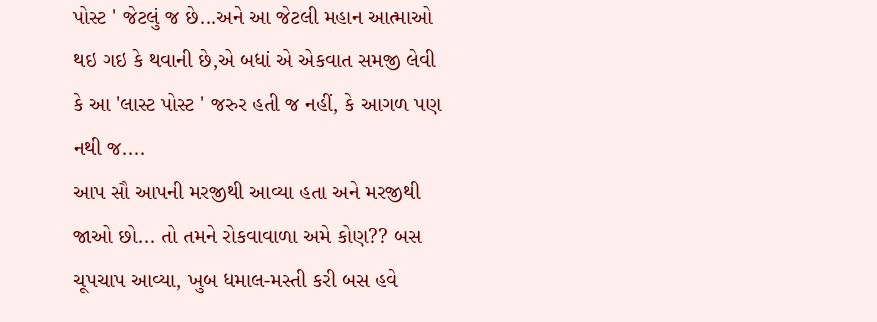પોસ્ટ ' જેટલું જ છે...અને આ જેટલી મહાન આત્માઓ થઇ ગઇ કે થવાની છે,એ બધાં એ એકવાત સમજી લેવી કે આ 'લાસ્ટ પોસ્ટ ' જરુર હતી જ નહીં, કે આગળ પણ નથી જ....
આપ સૌ આપની મરજીથી આવ્યા હતા અને મરજીથી જાઓ છો... તો તમને રોકવાવાળા અમે કોણ?? બસ ચૂપચાપ આવ્યા, ખુબ ધમાલ-મસ્તી કરી બસ હવે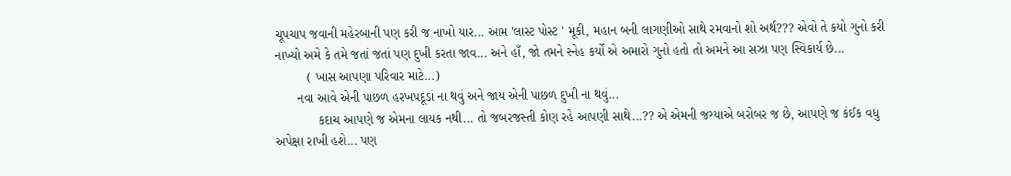ચૂપચાપ જવાની મહેરબાની પણ કરી જ નાખો યાર... આમ 'લાસ્ટ પોસ્ટ ' મૂકી, મહાન બની લાગણીઓ સાથે રમવાનો શો અર્થ??? એવો તે કયો ગુનો કરી નાખ્યો અમે કે તમે જતાં જતાં પણ દુખી કરતા જાવ... અને હાઁ, જો તમને સ્નેહ કર્યોં એ અમારો ગુનો હતો તો અમને આ સઝા પણ સ્વિકાર્ય છે...
         ( ખાસ આપણા પરિવાર માટે...)
      નવા આવે એની પાછળ હરખપદૂડાં ના થવું અને જાય એની પાછળ દુખી ના થવું...
            કદાચ આપણે જ એમના લાયક નથી... તો જબરજસ્તી કોણ રહે આપણી સાથે...?? એ એમની જગ્યાએ બરોબર જ છે, આપણે જ કંઈક વધુ અપેક્ષા રાખી હશે... પણ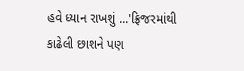હવે ધ્યાન રાખશું ...'ફ્રિજરમાંથી કાઢેલી છાશને પણ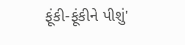ફૂંકી-ફૂંકીને પીશું'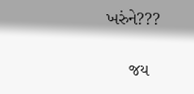ખરુંને???

     જય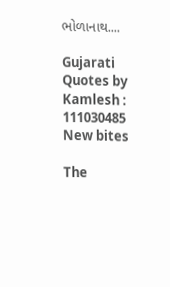ભોળાનાથ....

Gujarati Quotes by Kamlesh : 111030485
New bites

The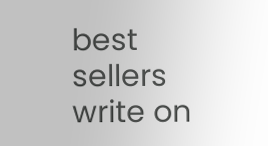best sellers write on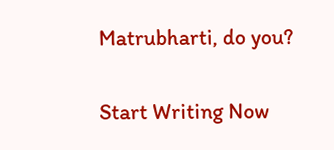Matrubharti, do you?

Start Writing Now